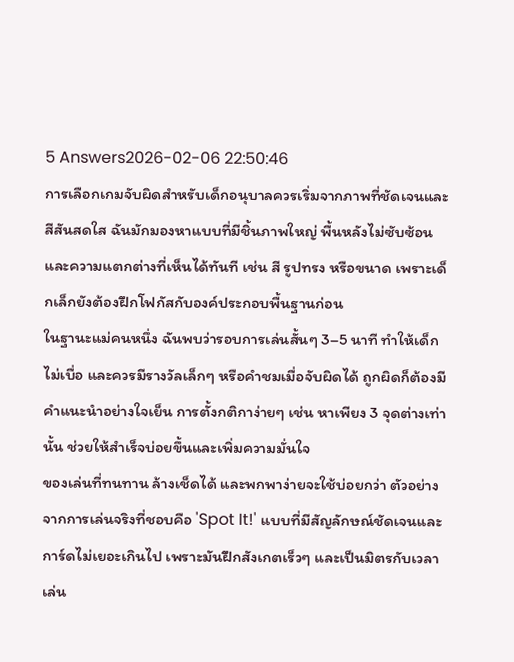5 Answers2026-02-06 22:50:46
การเลือกเกมจับผิดสำหรับเด็กอนุบาลควรเริ่มจากภาพที่ชัดเจนและสีสันสดใส ฉันมักมองหาแบบที่มีชิ้นภาพใหญ่ พื้นหลังไม่ซับซ้อน และความแตกต่างที่เห็นได้ทันที เช่น สี รูปทรง หรือขนาด เพราะเด็กเล็กยังต้องฝึกโฟกัสกับองค์ประกอบพื้นฐานก่อน
ในฐานะแม่คนหนึ่ง ฉันพบว่ารอบการเล่นสั้นๆ 3–5 นาที ทำให้เด็กไม่เบื่อ และควรมีรางวัลเล็กๆ หรือคำชมเมื่อจับผิดได้ ถูกผิดก็ต้องมีคำแนะนำอย่างใจเย็น การตั้งกติกาง่ายๆ เช่น หาเพียง 3 จุดต่างเท่านั้น ช่วยให้สำเร็จบ่อยขึ้นและเพิ่มความมั่นใจ
ของเล่นที่ทนทาน ล้างเช็ดได้ และพกพาง่ายจะใช้บ่อยกว่า ตัวอย่างจากการเล่นจริงที่ชอบคือ 'Spot It!' แบบที่มีสัญลักษณ์ชัดเจนและการ์ดไม่เยอะเกินไป เพราะมันฝึกสังเกตเร็วๆ และเป็นมิตรกับเวลาเล่น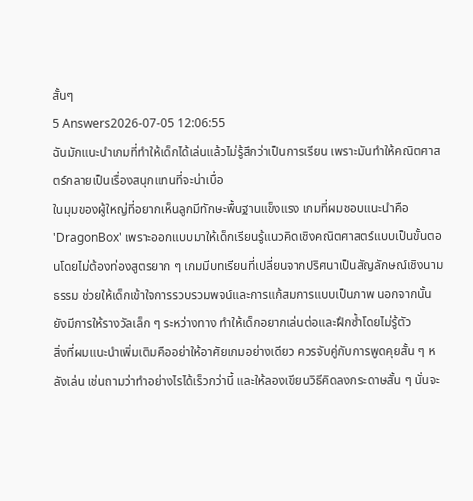สั้นๆ
5 Answers2026-07-05 12:06:55
ฉันมักแนะนำเกมที่ทำให้เด็กได้เล่นแล้วไม่รู้สึกว่าเป็นการเรียน เพราะมันทำให้คณิตศาสตร์กลายเป็นเรื่องสนุกแทนที่จะน่าเบื่อ
ในมุมของผู้ใหญ่ที่อยากเห็นลูกมีทักษะพื้นฐานแข็งแรง เกมที่ผมชอบแนะนำคือ 'DragonBox' เพราะออกแบบมาให้เด็กเรียนรู้แนวคิดเชิงคณิตศาสตร์แบบเป็นขั้นตอนโดยไม่ต้องท่องสูตรยาก ๆ เกมมีบทเรียนที่เปลี่ยนจากปริศนาเป็นสัญลักษณ์เชิงนามธรรม ช่วยให้เด็กเข้าใจการรวบรวมพจน์และการแก้สมการแบบเป็นภาพ นอกจากนั้นยังมีการให้รางวัลเล็ก ๆ ระหว่างทาง ทำให้เด็กอยากเล่นต่อและฝึกซ้ำโดยไม่รู้ตัว
สิ่งที่ผมแนะนำเพิ่มเติมคืออย่าให้อาศัยเกมอย่างเดียว ควรจับคู่กับการพูดคุยสั้น ๆ หลังเล่น เช่นถามว่าทำอย่างไรได้เร็วกว่านี้ และให้ลองเขียนวิธีคิดลงกระดาษสั้น ๆ นั่นจะ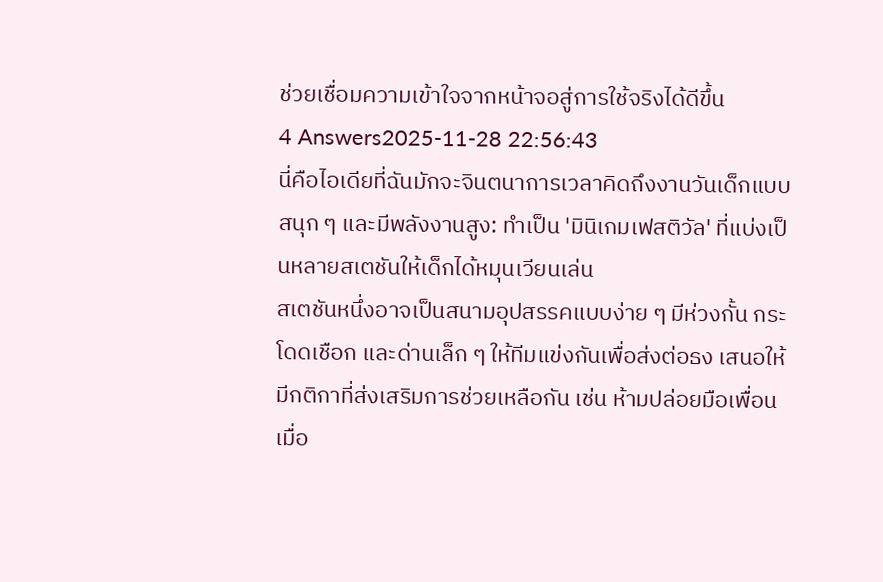ช่วยเชื่อมความเข้าใจจากหน้าจอสู่การใช้จริงได้ดีขึ้น
4 Answers2025-11-28 22:56:43
นี่คือไอเดียที่ฉันมักจะจินตนาการเวลาคิดถึงงานวันเด็กแบบสนุก ๆ และมีพลังงานสูง: ทำเป็น 'มินิเกมเฟสติวัล' ที่แบ่งเป็นหลายสเตชันให้เด็กได้หมุนเวียนเล่น
สเตชันหนึ่งอาจเป็นสนามอุปสรรคแบบง่าย ๆ มีห่วงกั้น กระโดดเชือก และด่านเล็ก ๆ ให้ทีมแข่งกันเพื่อส่งต่อธง เสนอให้มีกติกาที่ส่งเสริมการช่วยเหลือกัน เช่น ห้ามปล่อยมือเพื่อนเมื่อ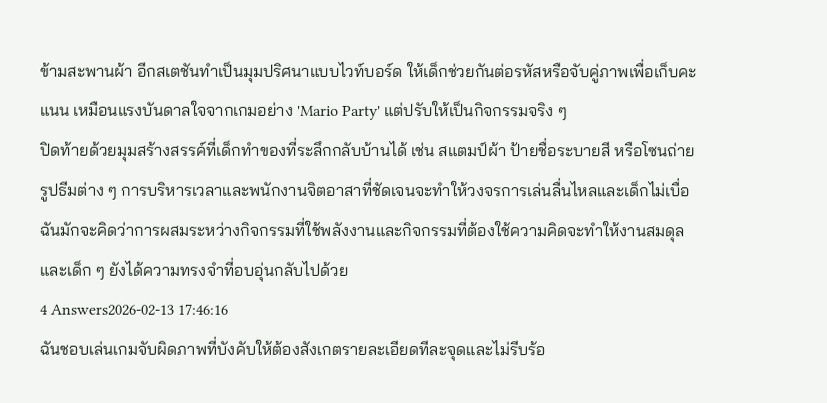ข้ามสะพานผ้า อีกสเตชันทำเป็นมุมปริศนาแบบไวท์บอร์ด ให้เด็กช่วยกันต่อรหัสหรือจับคู่ภาพเพื่อเก็บคะแนน เหมือนแรงบันดาลใจจากเกมอย่าง 'Mario Party' แต่ปรับให้เป็นกิจกรรมจริง ๆ
ปิดท้ายด้วยมุมสร้างสรรค์ที่เด็กทำของที่ระลึกกลับบ้านได้ เช่น สแตมป์ผ้า ป้ายชื่อระบายสี หรือโซนถ่ายรูปธีมต่าง ๆ การบริหารเวลาและพนักงานจิตอาสาที่ชัดเจนจะทำให้วงจรการเล่นลื่นไหลและเด็กไม่เบื่อ ฉันมักจะคิดว่าการผสมระหว่างกิจกรรมที่ใช้พลังงานและกิจกรรมที่ต้องใช้ความคิดจะทำให้งานสมดุลและเด็ก ๆ ยังได้ความทรงจำที่อบอุ่นกลับไปด้วย
4 Answers2026-02-13 17:46:16
ฉันชอบเล่นเกมจับผิดภาพที่บังคับให้ต้องสังเกตรายละเอียดทีละจุดและไม่รีบร้อ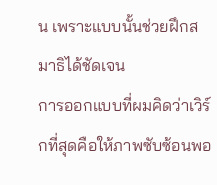น เพราะแบบนั้นช่วยฝึกสมาธิได้ชัดเจน
การออกแบบที่ผมคิดว่าเวิร์กที่สุดคือให้ภาพซับซ้อนพอ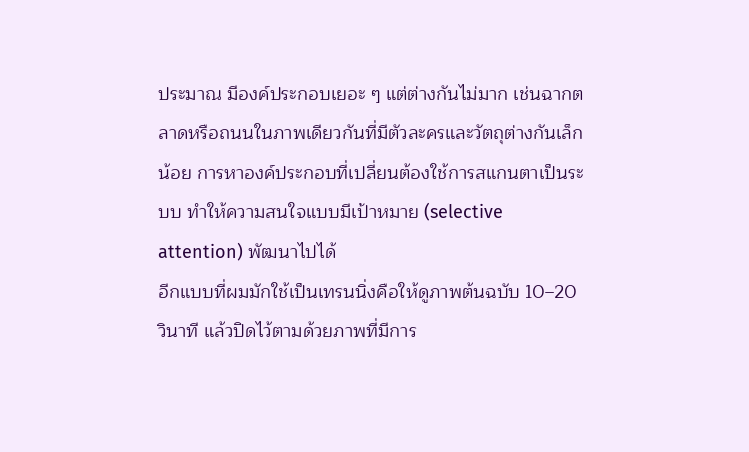ประมาณ มีองค์ประกอบเยอะ ๆ แต่ต่างกันไม่มาก เช่นฉากตลาดหรือถนนในภาพเดียวกันที่มีตัวละครและวัตถุต่างกันเล็กน้อย การหาองค์ประกอบที่เปลี่ยนต้องใช้การสแกนตาเป็นระบบ ทำให้ความสนใจแบบมีเป้าหมาย (selective attention) พัฒนาไปได้
อีกแบบที่ผมมักใช้เป็นเทรนนิ่งคือให้ดูภาพต้นฉบับ 10–20 วินาที แล้วปิดไว้ตามด้วยภาพที่มีการ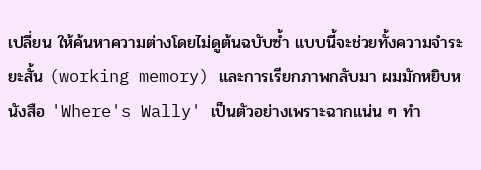เปลี่ยน ให้ค้นหาความต่างโดยไม่ดูต้นฉบับซ้ำ แบบนี้จะช่วยทั้งความจำระยะสั้น (working memory) และการเรียกภาพกลับมา ผมมักหยิบหนังสือ 'Where's Wally' เป็นตัวอย่างเพราะฉากแน่น ๆ ทำ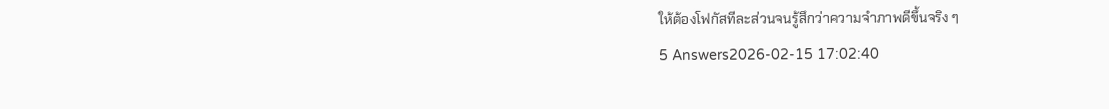ให้ต้องโฟกัสทีละส่วนจนรู้สึกว่าความจำภาพดีขึ้นจริง ๆ
5 Answers2026-02-15 17:02:40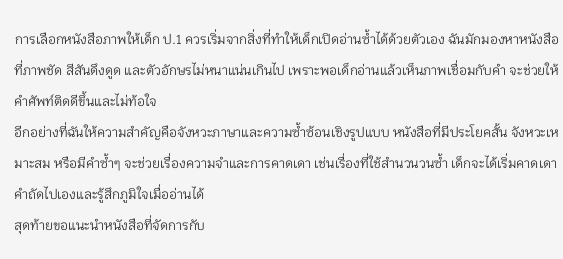การเลือกหนังสือภาพให้เด็ก ป.1 ควรเริ่มจากสิ่งที่ทำให้เด็กเปิดอ่านซ้ำได้ด้วยตัวเอง ฉันมักมองหาหนังสือที่ภาพชัด สีสันดึงดูด และตัวอักษรไม่หนาแน่นเกินไป เพราะพอเด็กอ่านแล้วเห็นภาพเชื่อมกับคำ จะช่วยให้คำศัพท์ติดดีขึ้นและไม่ท้อใจ
อีกอย่างที่ฉันให้ความสำคัญคือจังหวะภาษาและความซ้ำซ้อนเชิงรูปแบบ หนังสือที่มีประโยคสั้น จังหวะเหมาะสม หรือมีคำซ้ำๆ จะช่วยเรื่องความจำและการคาดเดา เช่นเรื่องที่ใช้สำนวนวนซ้ำ เด็กจะได้เริ่มคาดเดาคำถัดไปเองและรู้สึกภูมิใจเมื่ออ่านได้
สุดท้ายขอแนะนำหนังสือที่จัดการกับ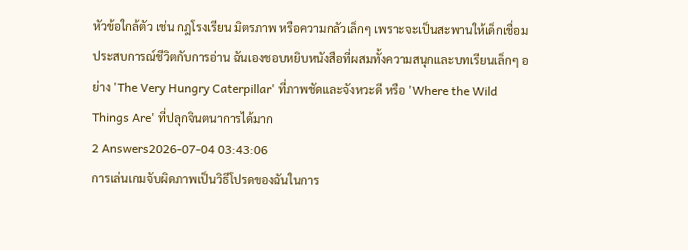หัวข้อใกล้ตัว เช่น กฎโรงเรียน มิตรภาพ หรือความกลัวเล็กๆ เพราะจะเป็นสะพานให้เด็กเชื่อมประสบการณ์ชีวิตกับการอ่าน ฉันเองชอบหยิบหนังสือที่ผสมทั้งความสนุกและบทเรียนเล็กๆ อย่าง 'The Very Hungry Caterpillar' ที่ภาพชัดและจังหวะดี หรือ 'Where the Wild Things Are' ที่ปลุกจินตนาการได้มาก
2 Answers2026-07-04 03:43:06
การเล่นเกมจับผิดภาพเป็นวิธีโปรดของฉันในการ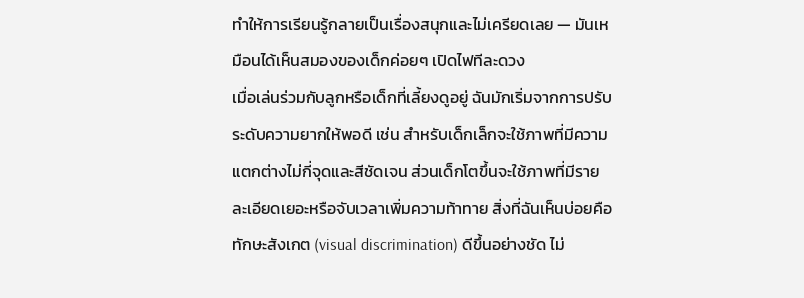ทำให้การเรียนรู้กลายเป็นเรื่องสนุกและไม่เครียดเลย — มันเหมือนได้เห็นสมองของเด็กค่อยๆ เปิดไฟทีละดวง
เมื่อเล่นร่วมกับลูกหรือเด็กที่เลี้ยงดูอยู่ ฉันมักเริ่มจากการปรับระดับความยากให้พอดี เช่น สำหรับเด็กเล็กจะใช้ภาพที่มีความแตกต่างไม่กี่จุดและสีชัดเจน ส่วนเด็กโตขึ้นจะใช้ภาพที่มีรายละเอียดเยอะหรือจับเวลาเพิ่มความท้าทาย สิ่งที่ฉันเห็นบ่อยคือทักษะสังเกต (visual discrimination) ดีขึ้นอย่างชัด ไม่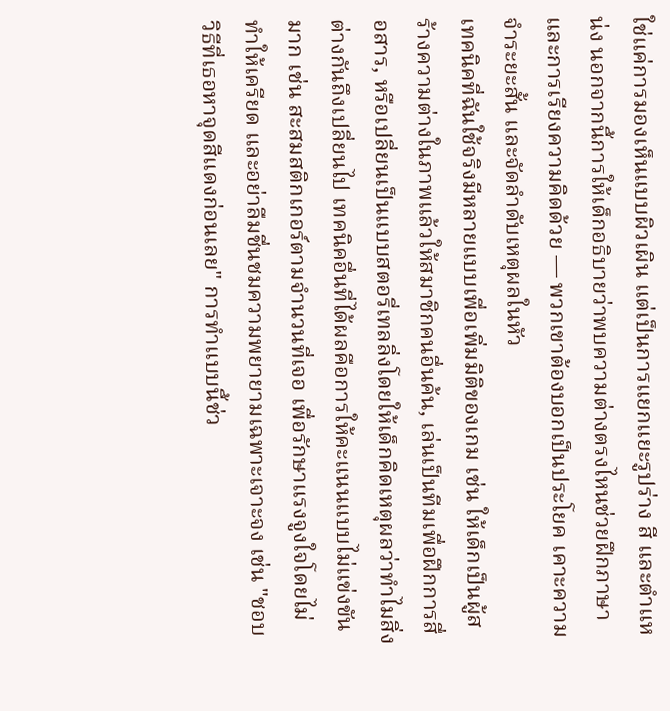ใช่แค่การมองเห็นแบบผิวเผิน แต่เป็นการแยกแยะรูปร่าง สี และตำแหน่ง นอกจากนี้การให้เด็กอธิบายว่าพบความต่างตรงไหนช่วยฝึกภาษาและการเรียงความคิดด้วย — พวกเขาต้องบอกเป็นประโยค เคาะความจำระยะสั้น และจัดลำดับเหตุผลในหัว
เทคนิคที่ฉันใช้จริงมีหลายแบบเพื่อเพิ่มมิติของเกม เช่น ให้เด็กเป็นผู้สร้างความต่างในภาพแล้วให้สมาชิกคนอื่นค้น, เล่นเป็นทีมเพื่อฝึกการสื่อสาร, หรือเปลี่ยนเป็นแบบสตอรี่เทลลิ่งโดยให้เด็กคิดเหตุผลว่าทำไมสิ่งต่างกันถึงเปลี่ยนไป เทคนิคอื่นที่ได้ผลคือการให้คะแนนแบบไม่แข่งขันมาก เช่น สะสมสติกเกอร์ตามจำนวนที่เจอ เพื่อรักษาแรงจูงใจโดยไม่ทำให้เครียด และอย่าลืมชื่นชมความพยายามเฉพาะเจาะจง เช่น "ชอบวิธีที่เธอหาจุดสีแดงก่อนเลย" การทำแบบนี้ช่ว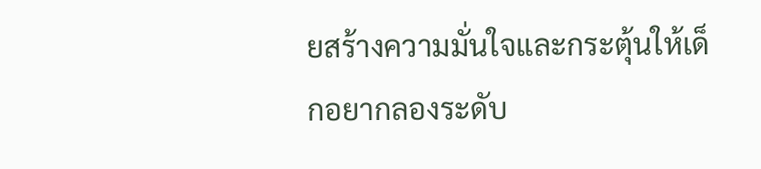ยสร้างความมั่นใจและกระตุ้นให้เด็กอยากลองระดับ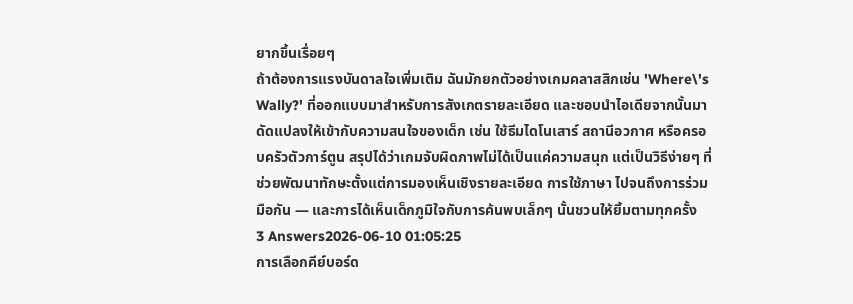ยากขึ้นเรื่อยๆ
ถ้าต้องการแรงบันดาลใจเพิ่มเติม ฉันมักยกตัวอย่างเกมคลาสสิกเช่น 'Where\'s Wally?' ที่ออกแบบมาสำหรับการสังเกตรายละเอียด และชอบนำไอเดียจากนั้นมาดัดแปลงให้เข้ากับความสนใจของเด็ก เช่น ใช้ธีมไดโนเสาร์ สถานีอวกาศ หรือครอบครัวตัวการ์ตูน สรุปได้ว่าเกมจับผิดภาพไม่ได้เป็นแค่ความสนุก แต่เป็นวิธีง่ายๆ ที่ช่วยพัฒนาทักษะตั้งแต่การมองเห็นเชิงรายละเอียด การใช้ภาษา ไปจนถึงการร่วมมือกัน — และการได้เห็นเด็กภูมิใจกับการค้นพบเล็กๆ นั้นชวนให้ยิ้มตามทุกครั้ง
3 Answers2026-06-10 01:05:25
การเลือกคีย์บอร์ด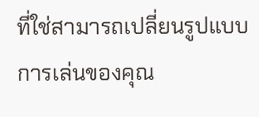ที่ใช่สามารถเปลี่ยนรูปแบบการเล่นของคุณ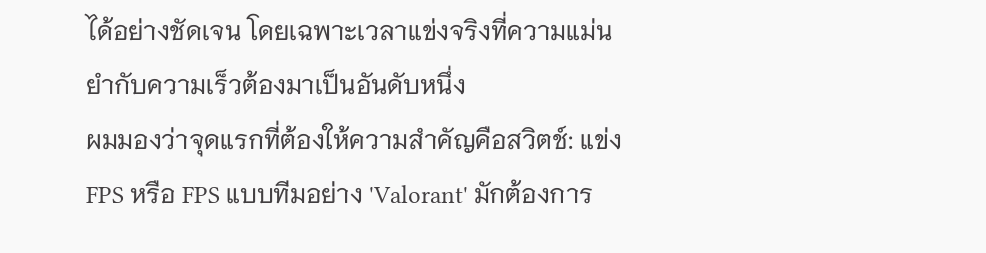ได้อย่างชัดเจน โดยเฉพาะเวลาแข่งจริงที่ความแม่นยำกับความเร็วต้องมาเป็นอันดับหนึ่ง
ผมมองว่าจุดแรกที่ต้องให้ความสำคัญคือสวิตช์: แข่ง FPS หรือ FPS แบบทีมอย่าง 'Valorant' มักต้องการ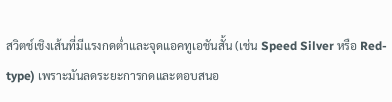สวิตช์เชิงเส้นที่มีแรงกดต่ำและจุดแอคทูเอชันสั้น (เช่น Speed Silver หรือ Red-type) เพราะมันลดระยะการกดและตอบสนอ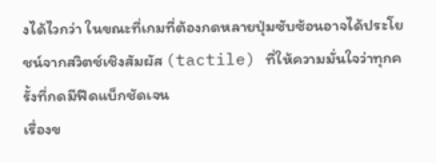งได้ไวกว่า ในขณะที่เกมที่ต้องกดหลายปุ่มซับซ้อนอาจได้ประโยชน์จากสวิตช์เชิงสัมผัส (tactile) ที่ให้ความมั่นใจว่าทุกครั้งที่กดมีฟีดแบ็กชัดเจน
เรื่องข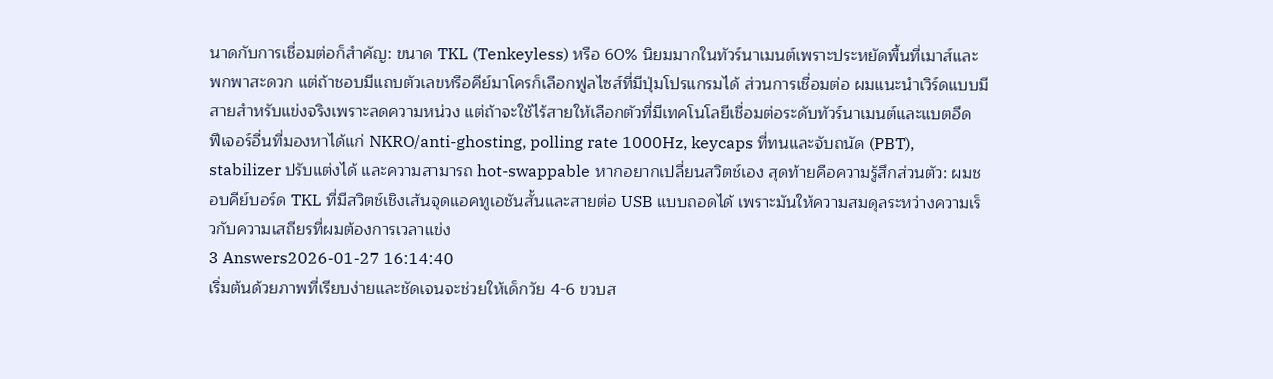นาดกับการเชื่อมต่อก็สำคัญ: ขนาด TKL (Tenkeyless) หรือ 60% นิยมมากในทัวร์นาเมนต์เพราะประหยัดพื้นที่เมาส์และพกพาสะดวก แต่ถ้าชอบมีแถบตัวเลขหรือคีย์มาโครก็เลือกฟูลไซส์ที่มีปุ่มโปรแกรมได้ ส่วนการเชื่อมต่อ ผมแนะนำเวิร์ดแบบมีสายสำหรับแข่งจริงเพราะลดความหน่วง แต่ถ้าจะใช้ไร้สายให้เลือกตัวที่มีเทคโนโลยีเชื่อมต่อระดับทัวร์นาเมนต์และแบตอึด
ฟีเจอร์อื่นที่มองหาได้แก่ NKRO/anti-ghosting, polling rate 1000Hz, keycaps ที่ทนและจับถนัด (PBT), stabilizer ปรับแต่งได้ และความสามารถ hot-swappable หากอยากเปลี่ยนสวิตช์เอง สุดท้ายคือความรู้สึกส่วนตัว: ผมชอบคีย์บอร์ด TKL ที่มีสวิตช์เชิงเส้นจุดแอคทูเอชันสั้นและสายต่อ USB แบบถอดได้ เพราะมันให้ความสมดุลระหว่างความเร็วกับความเสถียรที่ผมต้องการเวลาแข่ง
3 Answers2026-01-27 16:14:40
เริ่มต้นด้วยภาพที่เรียบง่ายและชัดเจนจะช่วยให้เด็กวัย 4-6 ขวบส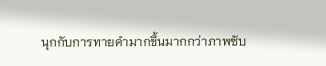นุกกับการทายคำมากขึ้นมากกว่าภาพซับ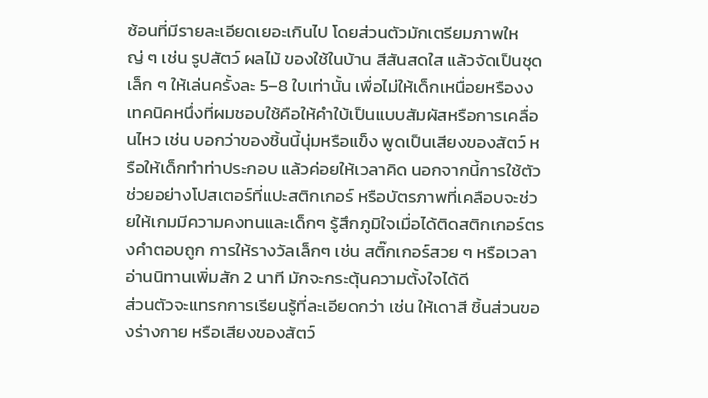ซ้อนที่มีรายละเอียดเยอะเกินไป โดยส่วนตัวมักเตรียมภาพใหญ่ ๆ เช่น รูปสัตว์ ผลไม้ ของใช้ในบ้าน สีสันสดใส แล้วจัดเป็นชุดเล็ก ๆ ให้เล่นครั้งละ 5–8 ใบเท่านั้น เพื่อไม่ให้เด็กเหนื่อยหรืองง
เทคนิคหนึ่งที่ผมชอบใช้คือให้คำใบ้เป็นแบบสัมผัสหรือการเคลื่อนไหว เช่น บอกว่าของชิ้นนี้นุ่มหรือแข็ง พูดเป็นเสียงของสัตว์ หรือให้เด็กทำท่าประกอบ แล้วค่อยให้เวลาคิด นอกจากนี้การใช้ตัวช่วยอย่างโปสเตอร์ที่แปะสติกเกอร์ หรือบัตรภาพที่เคลือบจะช่วยให้เกมมีความคงทนและเด็กๆ รู้สึกภูมิใจเมื่อได้ติดสติกเกอร์ตรงคำตอบถูก การให้รางวัลเล็กๆ เช่น สติ๊กเกอร์สวย ๆ หรือเวลาอ่านนิทานเพิ่มสัก 2 นาที มักจะกระตุ้นความตั้งใจได้ดี
ส่วนตัวจะแทรกการเรียนรู้ที่ละเอียดกว่า เช่น ให้เดาสี ชิ้นส่วนของร่างกาย หรือเสียงของสัตว์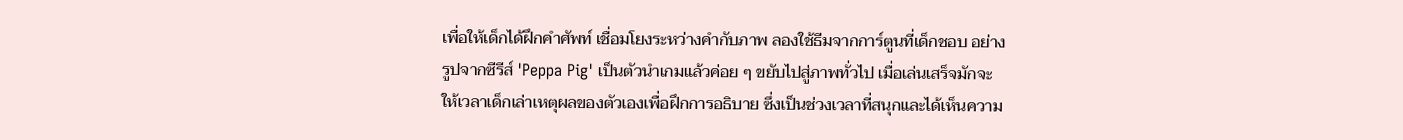เพื่อให้เด็กได้ฝึกคำศัพท์ เชื่อมโยงระหว่างคำกับภาพ ลองใช้ธีมจากการ์ตูนที่เด็กชอบ อย่างรูปจากซีรีส์ 'Peppa Pig' เป็นตัวนำเกมแล้วค่อย ๆ ขยับไปสู่ภาพทั่วไป เมื่อเล่นเสร็จมักจะให้เวลาเด็กเล่าเหตุผลของตัวเองเพื่อฝึกการอธิบาย ซึ่งเป็นช่วงเวลาที่สนุกและได้เห็นความ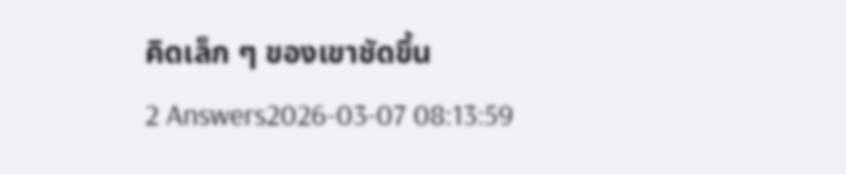คิดเล็ก ๆ ของเขาชัดขึ้น
2 Answers2026-03-07 08:13:59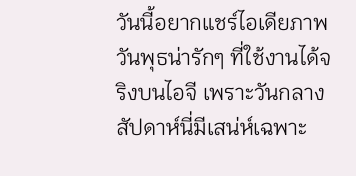วันนี้อยากแชร์ไอเดียภาพวันพุธน่ารักๆ ที่ใช้งานได้จริงบนไอจี เพราะวันกลางสัปดาห์นี่มีเสน่ห์เฉพาะ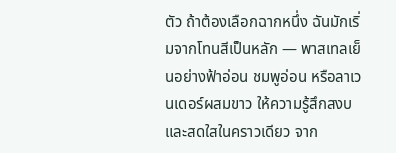ตัว ถ้าต้องเลือกฉากหนึ่ง ฉันมักเริ่มจากโทนสีเป็นหลัก — พาสเทลเย็นอย่างฟ้าอ่อน ชมพูอ่อน หรือลาเวนเดอร์ผสมขาว ให้ความรู้สึกสงบและสดใสในคราวเดียว จาก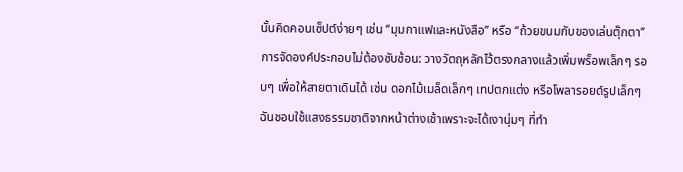นั้นคิดคอนเซ็ปต์ง่ายๆ เช่น ‘‘มุมกาแฟและหนังสือ’’ หรือ ‘‘ถ้วยขนมกับของเล่นตุ๊กตา’’ การจัดองค์ประกอบไม่ต้องซับซ้อน: วางวัตถุหลักไว้ตรงกลางแล้วเพิ่มพร็อพเล็กๆ รอบๆ เพื่อให้สายตาเดินได้ เช่น ดอกไม้เมล็ดเล็กๆ เทปตกแต่ง หรือโพลารอยด์รูปเล็กๆ ฉันชอบใช้แสงธรรมชาติจากหน้าต่างเช้าเพราะจะได้เงานุ่มๆ ที่ทำ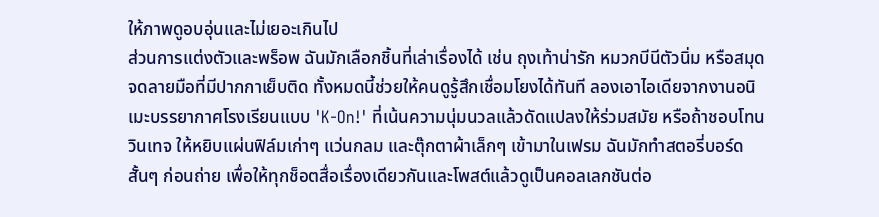ให้ภาพดูอบอุ่นและไม่เยอะเกินไป
ส่วนการแต่งตัวและพร็อพ ฉันมักเลือกชิ้นที่เล่าเรื่องได้ เช่น ถุงเท้าน่ารัก หมวกบีนีตัวนิ่ม หรือสมุดจดลายมือที่มีปากกาเย็บติด ทั้งหมดนี้ช่วยให้คนดูรู้สึกเชื่อมโยงได้ทันที ลองเอาไอเดียจากงานอนิเมะบรรยากาศโรงเรียนแบบ 'K-On!' ที่เน้นความนุ่มนวลแล้วดัดแปลงให้ร่วมสมัย หรือถ้าชอบโทนวินเทจ ให้หยิบแผ่นฟิล์มเก่าๆ แว่นกลม และตุ๊กตาผ้าเล็กๆ เข้ามาในเฟรม ฉันมักทำสตอรี่บอร์ดสั้นๆ ก่อนถ่าย เพื่อให้ทุกช็อตสื่อเรื่องเดียวกันและโพสต์แล้วดูเป็นคอลเลกชันต่อ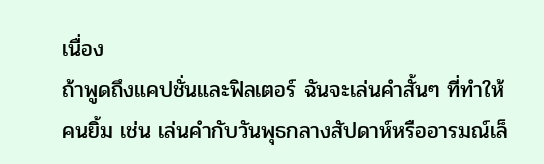เนื่อง
ถ้าพูดถึงแคปชั่นและฟิลเตอร์ ฉันจะเล่นคำสั้นๆ ที่ทำให้คนยิ้ม เช่น เล่นคำกับวันพุธกลางสัปดาห์หรืออารมณ์เล็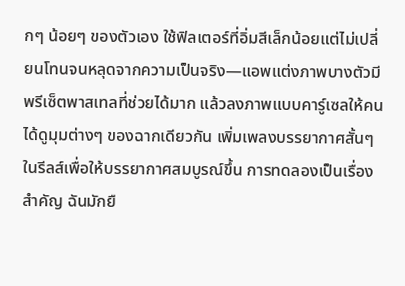กๆ น้อยๆ ของตัวเอง ใช้ฟิลเตอร์ที่อิ่มสีเล็กน้อยแต่ไม่เปลี่ยนโทนจนหลุดจากความเป็นจริง—แอพแต่งภาพบางตัวมีพรีเซ็ตพาสเทลที่ช่วยได้มาก แล้วลงภาพแบบคาร์ูเซลให้คนได้ดูมุมต่างๆ ของฉากเดียวกัน เพิ่มเพลงบรรยากาศสั้นๆ ในรีลส์เพื่อให้บรรยากาศสมบูรณ์ขึ้น การทดลองเป็นเรื่องสำคัญ ฉันมักยื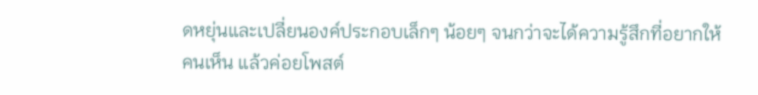ดหยุ่นและเปลี่ยนองค์ประกอบเล็กๆ น้อยๆ จนกว่าจะได้ความรู้สึกที่อยากให้คนเห็น แล้วค่อยโพสต์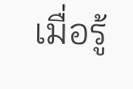เมื่อรู้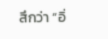สึกว่า “อิ่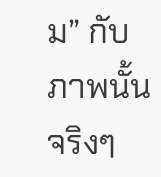ม” กับภาพนั้นจริงๆ